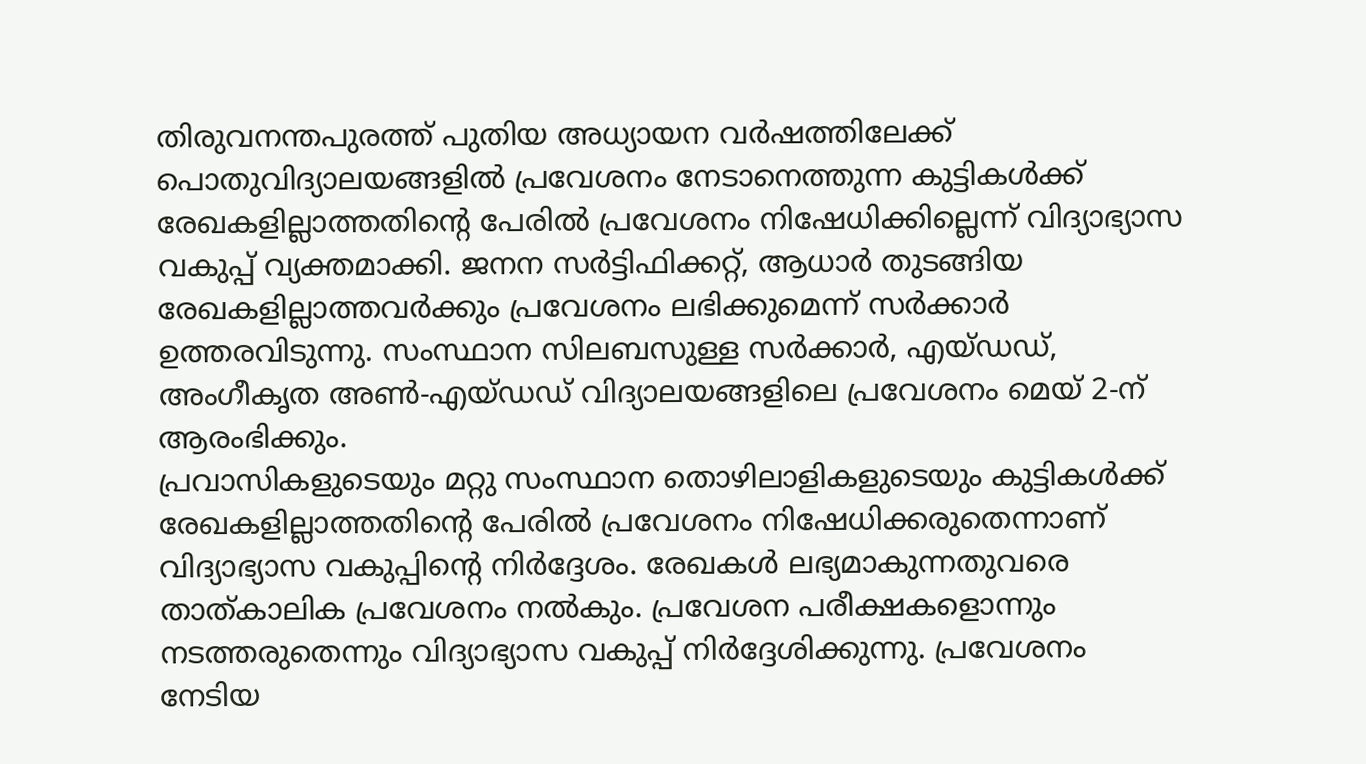തിരുവനന്തപുരത്ത് പുതിയ അധ്യായന വർഷത്തിലേക്ക് പൊതുവിദ്യാലയങ്ങളിൽ പ്രവേശനം നേടാനെത്തുന്ന കുട്ടികൾക്ക് രേഖകളില്ലാത്തതിന്റെ പേരിൽ പ്രവേശനം നിഷേധിക്കില്ലെന്ന് വിദ്യാഭ്യാസ വകുപ്പ് വ്യക്തമാക്കി. ജനന സർട്ടിഫിക്കറ്റ്, ആധാർ തുടങ്ങിയ രേഖകളില്ലാത്തവർക്കും പ്രവേശനം ലഭിക്കുമെന്ന് സർക്കാർ ഉത്തരവിടുന്നു. സംസ്ഥാന സിലബസുള്ള സർക്കാർ, എയ്ഡഡ്, അംഗീകൃത അൺ-എയ്ഡഡ് വിദ്യാലയങ്ങളിലെ പ്രവേശനം മെയ് 2-ന് ആരംഭിക്കും.
പ്രവാസികളുടെയും മറ്റു സംസ്ഥാന തൊഴിലാളികളുടെയും കുട്ടികൾക്ക് രേഖകളില്ലാത്തതിന്റെ പേരിൽ പ്രവേശനം നിഷേധിക്കരുതെന്നാണ് വിദ്യാഭ്യാസ വകുപ്പിന്റെ നിർദ്ദേശം. രേഖകൾ ലഭ്യമാകുന്നതുവരെ താത്കാലിക പ്രവേശനം നൽകും. പ്രവേശന പരീക്ഷകളൊന്നും നടത്തരുതെന്നും വിദ്യാഭ്യാസ വകുപ്പ് നിർദ്ദേശിക്കുന്നു. പ്രവേശനം നേടിയ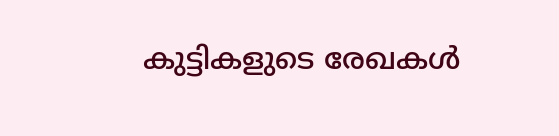കുട്ടികളുടെ രേഖകൾ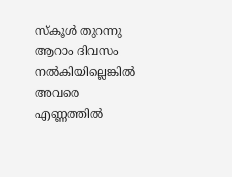സ്കൂൾ തുറന്നു ആറാം ദിവസം നൽകിയില്ലെങ്കിൽ അവരെ എണ്ണത്തിൽ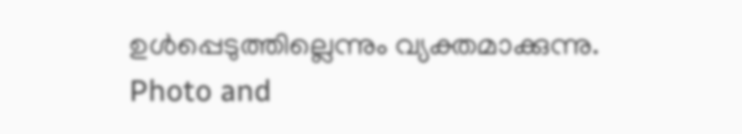ഉൾപ്പെടുത്തില്ലെന്നും വ്യക്തമാക്കുന്നു.
Photo and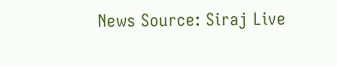News Source: Siraj Live